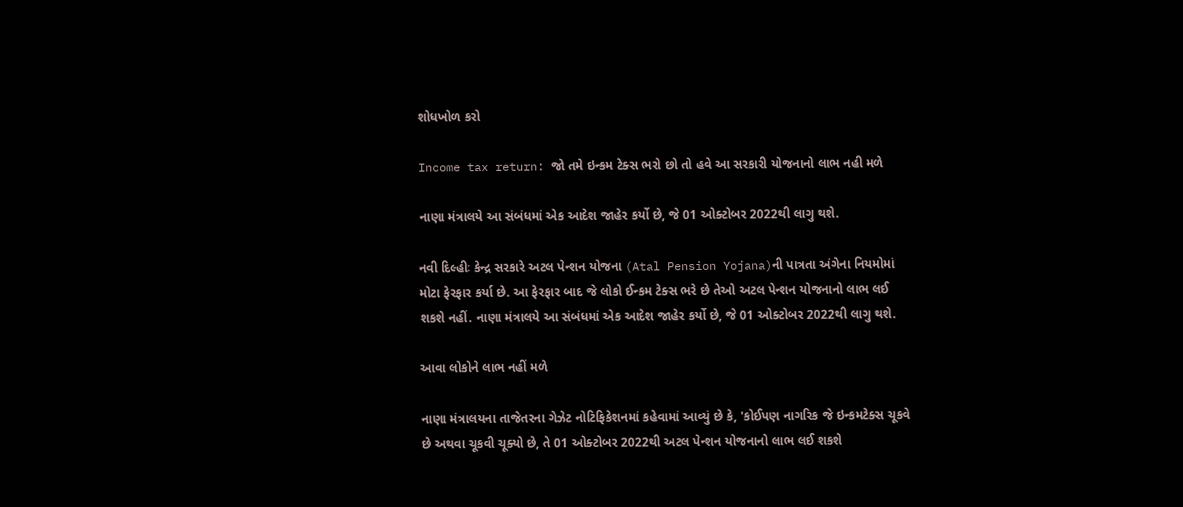શોધખોળ કરો

Income tax return: જો તમે ઇન્કમ ટેક્સ ભરો છો તો હવે આ સરકારી યોજનાનો લાભ નહી મળે

નાણા મંત્રાલયે આ સંબંધમાં એક આદેશ જાહેર કર્યો છે, જે 01 ઓક્ટોબર 2022થી લાગુ થશે.

નવી દિલ્હીઃ કેન્દ્ર સરકારે અટલ પેન્શન યોજના (Atal Pension Yojana)ની પાત્રતા અંગેના નિયમોમાં મોટા ફેરફાર કર્યા છે. આ ફેરફાર બાદ જે લોકો ઈન્કમ ટેક્સ ભરે છે તેઓ અટલ પેન્શન યોજનાનો લાભ લઈ શકશે નહીં. નાણા મંત્રાલયે આ સંબંધમાં એક આદેશ જાહેર કર્યો છે, જે 01 ઓક્ટોબર 2022થી લાગુ થશે.

આવા લોકોને લાભ નહીં મળે

નાણા મંત્રાલયના તાજેતરના ગેઝેટ નોટિફિકેશનમાં કહેવામાં આવ્યું છે કે, 'કોઈપણ નાગરિક જે ઇન્કમટેક્સ ચૂકવે છે અથવા ચૂકવી ચૂક્યો છે, તે 01 ઓક્ટોબર 2022થી અટલ પેન્શન યોજનાનો લાભ લઈ શકશે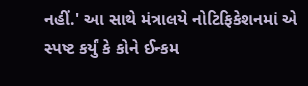નહીં.' આ સાથે મંત્રાલયે નોટિફિકેશનમાં એ સ્પષ્ટ કર્યું કે કોને ઈન્કમ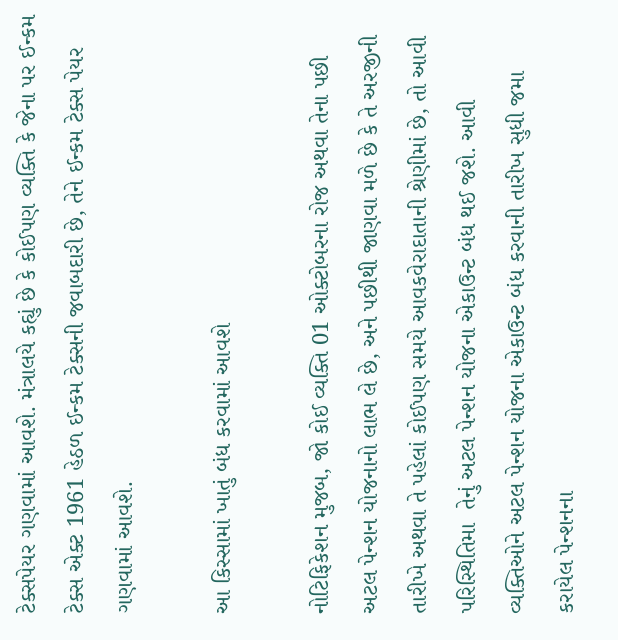ટેક્સપેયર ગણવામાં આવશે. મંત્રાલયે કહ્યું છે કે કોઈપણ વ્યક્તિ કે જેના પર ઈન્કમ ટેક્સ એક્ટ 1961 હેઠળ ઈન્કમ ટેક્સની જવાબદારી છે, તેને ઈન્કમ ટેક્સ પેયર ગણવામાં આવશે.

આ કિસ્સામાં ખાતું બંધ કરવામાં આવશે

નોટિફિકેશન મુજબ, જો કોઈ વ્યક્તિ 01 ઓક્ટોબરના રોજ અથવા તેના પછી અટલ પેન્શન યોજનાનો લાભ લે છે, અને પછીથી જાણવા મળે છે કે તે અરજીની તારીખે અથવા તે પહેલાં કોઈપણ સમયે આવકવેરાદાતાની શ્રેણીમાં છે, તો આવી પરિસ્થિતિમા  તેનું અટલ પેન્શન યોજના એકાઉન્ટ બંધ થઈ જશે. આવી વ્યક્તિઓને અટલ પેન્શન યોજના એકાઉન્ટ બંધ કરવાની તારીખ સુધી જમા કરાયેલ પેન્શનના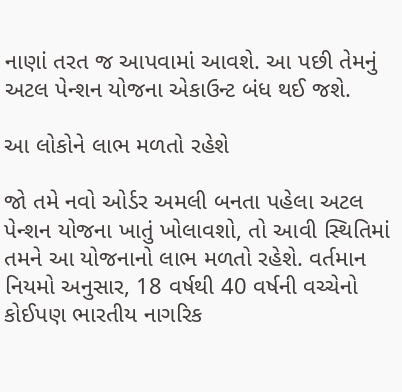નાણાં તરત જ આપવામાં આવશે. આ પછી તેમનું અટલ પેન્શન યોજના એકાઉન્ટ બંધ થઈ જશે.

આ લોકોને લાભ મળતો રહેશે

જો તમે નવો ઓર્ડર અમલી બનતા પહેલા અટલ પેન્શન યોજના ખાતું ખોલાવશો, તો આવી સ્થિતિમાં તમને આ યોજનાનો લાભ મળતો રહેશે. વર્તમાન નિયમો અનુસાર, 18 વર્ષથી 40 વર્ષની વચ્ચેનો કોઈપણ ભારતીય નાગરિક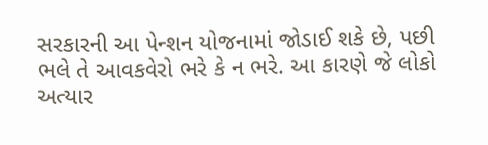સરકારની આ પેન્શન યોજનામાં જોડાઈ શકે છે, પછી ભલે તે આવકવેરો ભરે કે ન ભરે. આ કારણે જે લોકો અત્યાર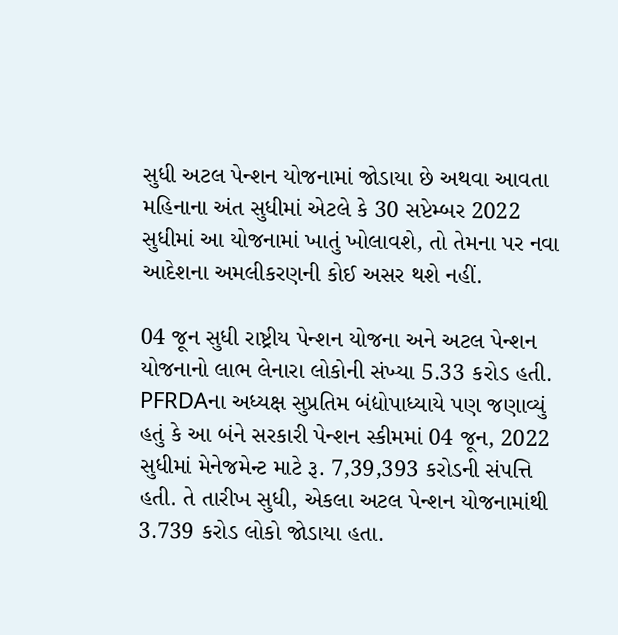સુધી અટલ પેન્શન યોજનામાં જોડાયા છે અથવા આવતા મહિનાના અંત સુધીમાં એટલે કે 30 સપ્ટેમ્બર 2022 સુધીમાં આ યોજનામાં ખાતું ખોલાવશે, તો તેમના પર નવા આદેશના અમલીકરણની કોઈ અસર થશે નહીં.

04 જૂન સુધી રાષ્ટ્રીય પેન્શન યોજના અને અટલ પેન્શન યોજનાનો લાભ લેનારા લોકોની સંખ્યા 5.33 કરોડ હતી. PFRDAના અધ્યક્ષ સુપ્રતિમ બંદ્યોપાધ્યાયે પણ જણાવ્યું હતું કે આ બંને સરકારી પેન્શન સ્કીમમાં 04 જૂન, 2022 સુધીમાં મેનેજમેન્ટ માટે રૂ. 7,39,393 કરોડની સંપત્તિ હતી. તે તારીખ સુધી, એકલા અટલ પેન્શન યોજનામાંથી 3.739 કરોડ લોકો જોડાયા હતા.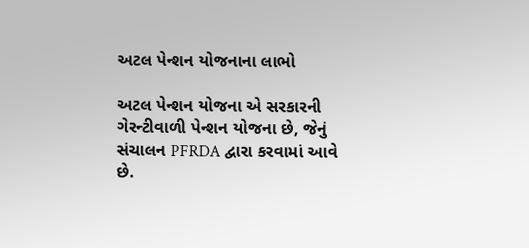અટલ પેન્શન યોજનાના લાભો

અટલ પેન્શન યોજના એ સરકારની ગેરન્ટીવાળી પેન્શન યોજના છે, જેનું સંચાલન PFRDA દ્વારા કરવામાં આવે છે.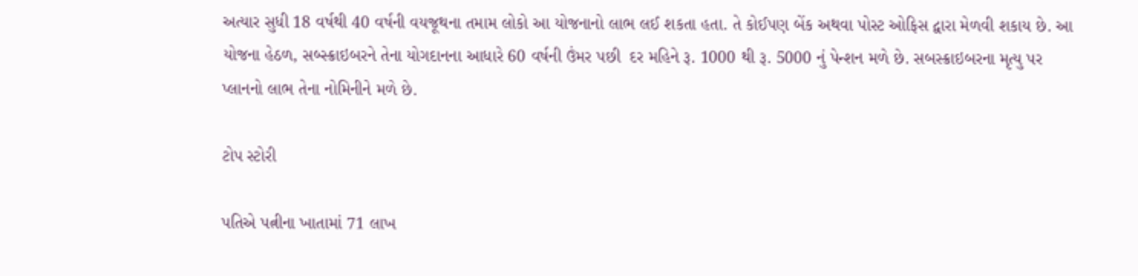અત્યાર સુધી 18 વર્ષથી 40 વર્ષની વયજૂથના તમામ લોકો આ યોજનાનો લાભ લઈ શકતા હતા. તે કોઈપણ બેંક અથવા પોસ્ટ ઓફિસ દ્વારા મેળવી શકાય છે. આ યોજના હેઠળ, સબ્સ્ક્રાઇબરને તેના યોગદાનના આધારે 60 વર્ષની ઉંમર પછી  દર મહિને રૂ. 1000 થી રૂ. 5000 નું પેન્શન મળે છે. સબસ્ક્રાઇબરના મૃત્યુ પર પ્લાનનો લાભ તેના નોમિનીને મળે છે.

ટોપ સ્ટોરી

પતિએ પત્નીના ખાતામાં 71 લાખ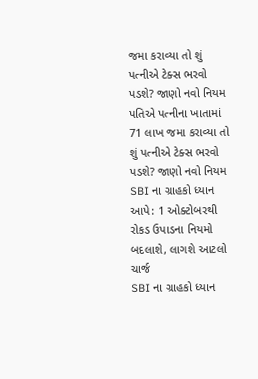જમા કરાવ્યા તો શું પત્નીએ ટેક્સ ભરવો પડશે? જાણો નવો નિયમ
પતિએ પત્નીના ખાતામાં 71 લાખ જમા કરાવ્યા તો શું પત્નીએ ટેક્સ ભરવો પડશે? જાણો નવો નિયમ
SBI ના ગ્રાહકો ધ્યાન આપે: 1 ઓક્ટોબરથી રોકડ ઉપાડના નિયમો બદલાશે, લાગશે આટલો ચાર્જ
SBI ના ગ્રાહકો ધ્યાન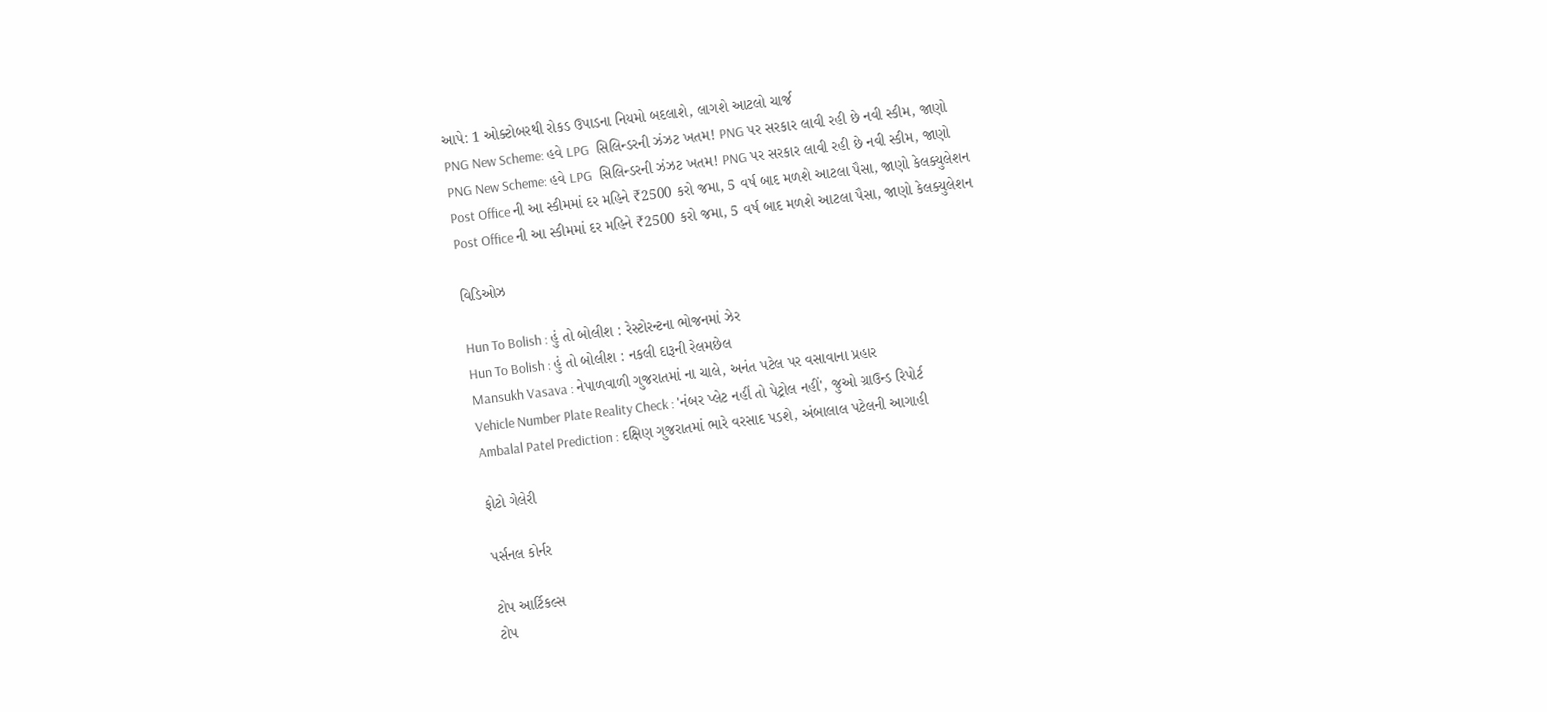આપે: 1 ઓક્ટોબરથી રોકડ ઉપાડના નિયમો બદલાશે, લાગશે આટલો ચાર્જ
PNG New Scheme: હવે LPG  સિલિન્ડરની ઝંઝટ ખતમ! PNG પર સરકાર લાવી રહી છે નવી સ્કીમ, જાણો
PNG New Scheme: હવે LPG  સિલિન્ડરની ઝંઝટ ખતમ! PNG પર સરકાર લાવી રહી છે નવી સ્કીમ, જાણો
Post Office ની આ સ્કીમમાં દર મહિને ₹2500 કરો જમા, 5 વર્ષ બાદ મળશે આટલા પૈસા, જાણો કેલક્યુલેશન
Post Office ની આ સ્કીમમાં દર મહિને ₹2500 કરો જમા, 5 વર્ષ બાદ મળશે આટલા પૈસા, જાણો કેલક્યુલેશન

વિડિઓઝ

Hun To Bolish : હું તો બોલીશ : રેસ્ટોરન્ટના ભોજનમાં ઝેર
Hun To Bolish : હું તો બોલીશ : નકલી દારૂની રેલમછેલ
Mansukh Vasava : નેપાળવાળી ગુજરાતમાં ના ચાલે, અનંત પટેલ પર વસાવાના પ્રહાર
Vehicle Number Plate Reality Check : 'નંબર પ્લેટ નહીં તો પેટ્રોલ નહીં', જુઓ ગ્રાઉન્ડ રિપોર્ટ
Ambalal Patel Prediction : દક્ષિણ ગુજરાતમાં ભારે વરસાદ પડશે, અંબાલાલ પટેલની આગાહી

ફોટો ગેલેરી

પર્સનલ કોર્નર

ટોપ આર્ટિકલ્સ
ટોપ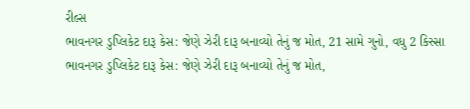રીલ્સ
ભાવનગર ડુપ્લિકેટ દારૂ કેસ: જેણે ઝેરી દારૂ બનાવ્યો તેનું જ મોત, 21 સામે ગુનો, વધુ 2 કિસ્સા
ભાવનગર ડુપ્લિકેટ દારૂ કેસ: જેણે ઝેરી દારૂ બનાવ્યો તેનું જ મોત,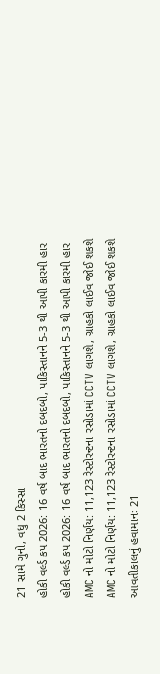21 સામે ગુનો, વધુ 2 કિસ્સા
હોકી વર્લ્ડ કપ 2026: 16 વર્ષ બાદ ભારતનો દબદબો, પાકિસ્તાનને 5-3 થી આપી કારમી હાર
હોકી વર્લ્ડ કપ 2026: 16 વર્ષ બાદ ભારતનો દબદબો, પાકિસ્તાનને 5-3 થી આપી કારમી હાર
AMC નો મોટો નિર્ણય: 11,123 રેસ્ટોરન્ટના રસોડામાં CCTV લાગશે, ગ્રાહકો લાઈવ જોઈ શકશે
AMC નો મોટો નિર્ણય: 11,123 રેસ્ટોરન્ટના રસોડામાં CCTV લાગશે, ગ્રાહકો લાઈવ જોઈ શકશે
આવતીકાલનું હવામાનઃ 21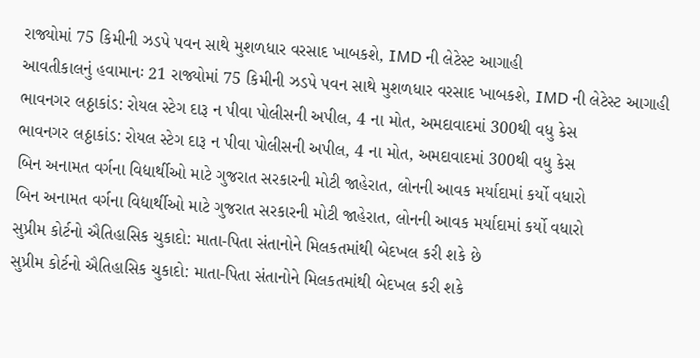રાજ્યોમાં 75 કિમીની ઝડપે પવન સાથે મુશળધાર વરસાદ ખાબકશે, IMD ની લેટેસ્ટ આગાહી
આવતીકાલનું હવામાનઃ 21 રાજ્યોમાં 75 કિમીની ઝડપે પવન સાથે મુશળધાર વરસાદ ખાબકશે, IMD ની લેટેસ્ટ આગાહી
ભાવનગર લઠ્ઠાકાંડ: રોયલ સ્ટેગ દારૂ ન પીવા પોલીસની અપીલ, 4 ના મોત, અમદાવાદમાં 300થી વધુ કેસ
ભાવનગર લઠ્ઠાકાંડ: રોયલ સ્ટેગ દારૂ ન પીવા પોલીસની અપીલ, 4 ના મોત, અમદાવાદમાં 300થી વધુ કેસ
બિન અનામત વર્ગના વિદ્યાર્થીઓ માટે ગુજરાત સરકારની મોટી જાહેરાત, લોનની આવક મર્યાદામાં કર્યો વધારો
બિન અનામત વર્ગના વિદ્યાર્થીઓ માટે ગુજરાત સરકારની મોટી જાહેરાત, લોનની આવક મર્યાદામાં કર્યો વધારો
સુપ્રીમ કોર્ટનો ઐતિહાસિક ચુકાદો: માતા-પિતા સંતાનોને મિલકતમાંથી બેદખલ કરી શકે છે
સુપ્રીમ કોર્ટનો ઐતિહાસિક ચુકાદો: માતા-પિતા સંતાનોને મિલકતમાંથી બેદખલ કરી શકે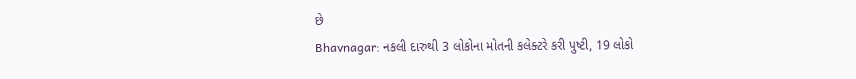છે
Bhavnagar: નકલી દારુથી 3 લોકોના મોતની કલેક્ટરે કરી પુષ્ટી, 19 લોકો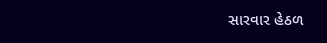સારવાર હેઠળ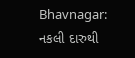Bhavnagar: નકલી દારુથી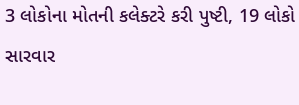3 લોકોના મોતની કલેક્ટરે કરી પુષ્ટી, 19 લોકો સારવાર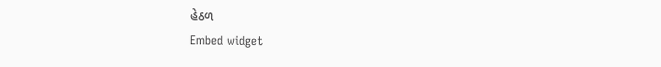હેઠળ
Embed widget